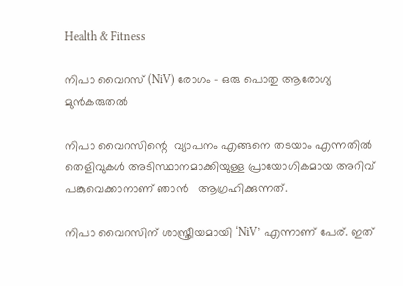Health & Fitness

നിപാ വൈറസ് (NiV) രോഗം – ഒരു പൊതു ആരോഗ്യ മുൻകരുതൽ

നിപാ വൈറസിന്റെ  വ്യാപനം എങ്ങനെ തടയാം എന്നതിൽ തെളിവുകൾ അടിസ്ഥാനമാക്കിയുള്ള പ്രായോഗികമായ അറിവ് പങ്കുവെക്കാനാണ് ഞാൻ   ആഗ്രഹിക്കുന്നത്.

നിപാ വൈറസിന് ശാസ്ത്രീയമായി ‘NiV’ എന്നാണ് പേര്. ഇത്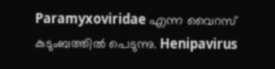Paramyxoviridae എന്ന വൈറസ് കുടുംബത്തിൽ പെടുന്നു. Henipavirus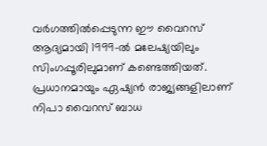വർഗത്തിൽപ്പെടുന്ന ഈ വൈറസ് ആദ്യമായി 1999-ൽ മലേഷ്യയിലും സിംഗപ്പൂരിലുമാണ് കണ്ടെത്തിയത്. പ്രധാനമായും ഏഷ്യൻ രാജ്യങ്ങളിലാണ് നിപാ വൈറസ് ബാധ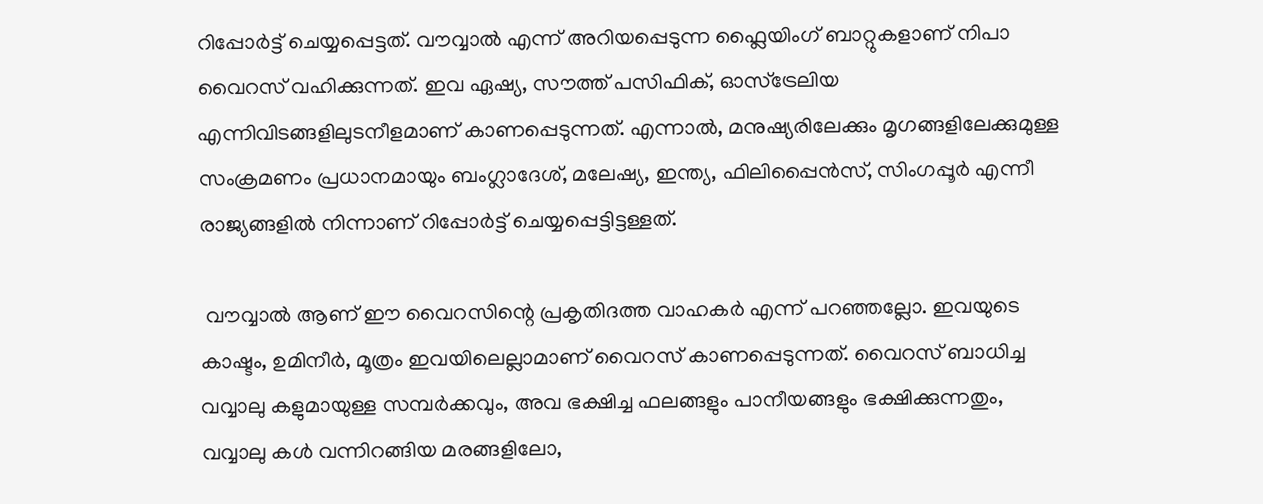റിപ്പോർട്ട് ചെയ്യപ്പെട്ടത്. വൗവ്വാൽ എന്ന് അറിയപ്പെടുന്ന ഫ്ലൈയിംഗ് ബാറ്റുകളാണ് നിപാ വൈറസ് വഹിക്കുന്നത്. ഇവ ഏഷ്യ, സൗത്ത് പസിഫിക്, ഓസ്ട്രേലിയ എന്നിവിടങ്ങളിലുടനീളമാണ് കാണപ്പെടുന്നത്. എന്നാൽ, മനുഷ്യരിലേക്കും മൃഗങ്ങളിലേക്കുമുള്ള സംക്രമണം പ്രധാനമായും ബംഗ്ലാദേശ്, മലേഷ്യ, ഇന്ത്യ, ഫിലിപ്പൈൻസ്, സിംഗപ്പൂർ എന്നീ രാജ്യങ്ങളിൽ നിന്നാണ് റിപ്പോർട്ട് ചെയ്യപ്പെട്ടിട്ടള്ളത്.

 വൗവ്വാൽ ആണ് ഈ വൈറസിന്റെ പ്രകൃതിദത്ത വാഹകർ എന്ന് പറഞ്ഞല്ലോ. ഇവയുടെ കാഷ്ടം, ഉമിനീർ, മൂത്രം ഇവയിലെല്ലാമാണ് വൈറസ് കാണപ്പെടുന്നത്. വൈറസ് ബാധിച്ച വവ്വാലു കളുമായുള്ള സമ്പർക്കവും, അവ ഭക്ഷിച്ച ഫലങ്ങളും പാനീയങ്ങളും ഭക്ഷിക്കുന്നതും, വവ്വാലു കൾ വന്നിറങ്ങിയ മരങ്ങളിലോ,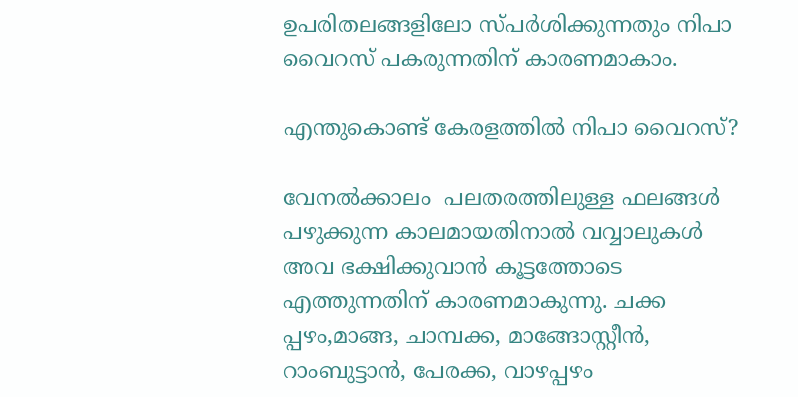ഉപരിതലങ്ങളിലോ സ്പർശിക്കുന്നതും നിപാ വൈറസ് പകരുന്നതിന് കാരണമാകാം.

എന്തുകൊണ്ട് കേരളത്തിൽ നിപാ വൈറസ്?

വേനൽക്കാലം  പലതരത്തിലുള്ള ഫലങ്ങൾ പഴുക്കുന്ന കാലമായതിനാൽ വവ്വാലുകൾ അവ ഭക്ഷിക്കുവാൻ കൂട്ടത്തോടെ എത്തുന്നതിന് കാരണമാകുന്നു. ചക്ക പ്പഴം,മാങ്ങ, ചാമ്പക്ക, മാങ്ങോസ്റ്റീൻ, റാംബുട്ടാൻ, പേരക്ക, വാഴപ്പഴം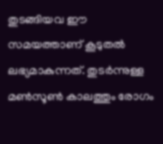തുടങ്ങിയവ ഈ സമയത്താണ് കൂടുതൽ ലഭ്യമാകുന്നത്. തുടർന്നുള്ള മൺസൂൺ കാലത്തും രോഗം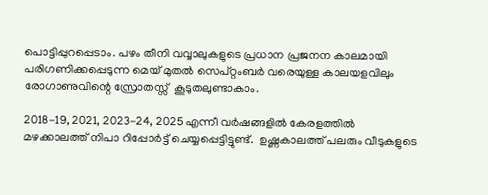പൊട്ടിപ്പുറപ്പെടാം. പഴം തീനി വവ്വാലുകളുടെ പ്രധാന പ്രജനന കാലമായി പരിഗണിക്കപ്പെടുന്ന മെയ്‌ മുതൽ സെപ്റ്റംബർ വരെയുള്ള കാലയളവിലും രോഗാണുവിന്റെ സ്രോതസ്സ്  കൂടുതലുണ്ടാകാം.

2018-19, 2021, 2023-24, 2025 എന്നീ വർഷങ്ങളിൽ കേരളത്തിൽ മഴക്കാലത്ത് നിപാ റിപ്പോർട്ട് ചെയ്യപ്പെട്ടിട്ടുണ്ട്.  ഉഷ്ണകാലത്ത് പലരും വീടുകളുടെ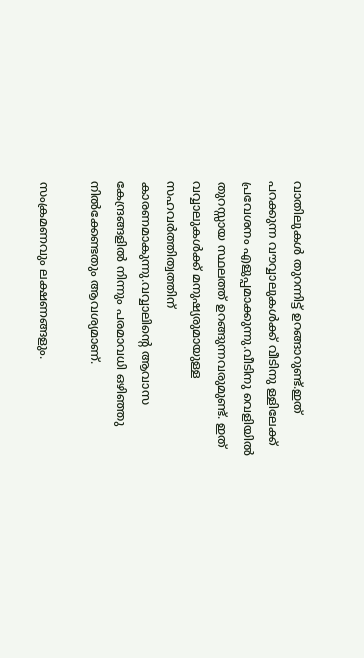വാതിലുകൾ തുറന്നിട്ട് ഉറങ്ങാറുണ്ട്.ഇത് പറക്കുന്ന വൗവ്വാലുകൾക്ക് വീടിനു ള്ളിലേക്ക് പ്രവേശനം എളുപ്പമാക്കുന്നു.വീടിനു വെളിയിൽ തുറസ്സായ സ്ഥലത്ത് ഉറങ്ങുന്നവരുമുണ്ട്. ഇത് വവ്വാലുകൾക്ക് മനുഷ്യരുമായുള്ള സഹവർത്തിത്വത്തിന് കാരണമാകുന്നു.വവ്വാലിന്റെ ആവാസ കേന്ദ്രങ്ങളിൽ നിന്നും പരമാവധി ഒഴിഞ്ഞു നിൽക്കേണ്ടതും ആവശ്യമാണ്.

സംക്രമണവും ലക്ഷണങ്ങളും.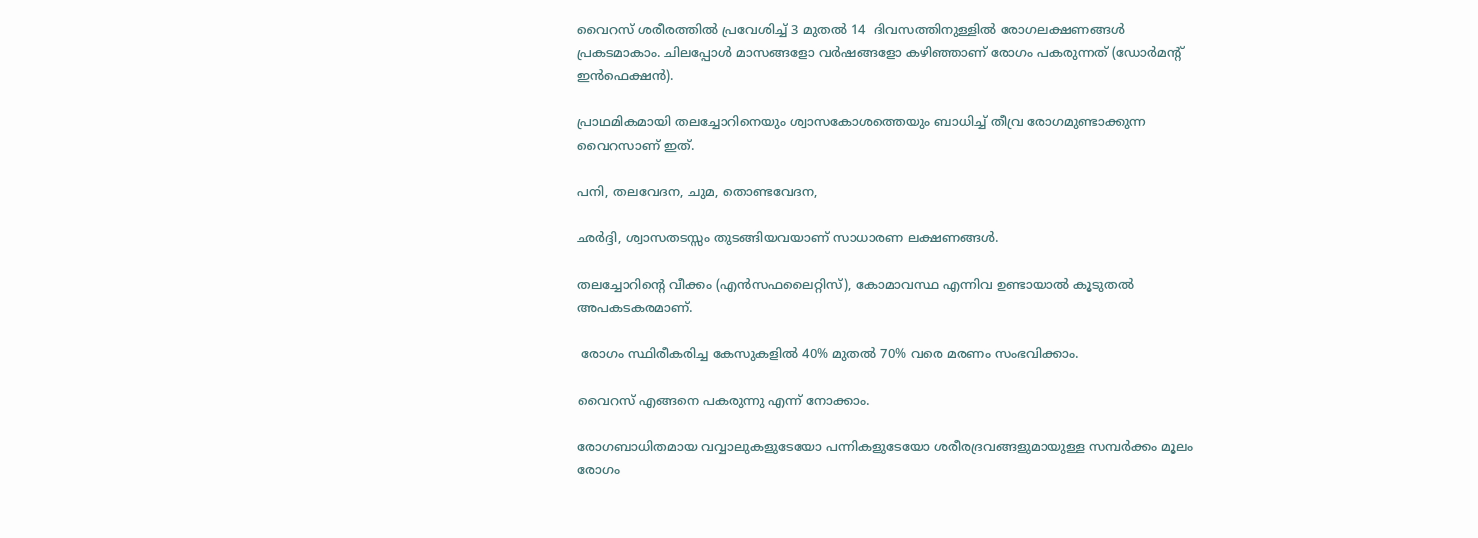വൈറസ് ശരീരത്തിൽ പ്രവേശിച്ച് 3 മുതൽ 14  ദിവസത്തിനുള്ളിൽ രോഗലക്ഷണങ്ങൾ പ്രകടമാകാം. ചിലപ്പോൾ മാസങ്ങളോ വർഷങ്ങളോ കഴിഞ്ഞാണ് രോഗം പകരുന്നത് (ഡോർമന്റ് ഇൻഫെക്ഷൻ).

പ്രാഥമികമായി തലച്ചോറിനെയും ശ്വാസകോശത്തെയും ബാധിച്ച് തീവ്ര രോഗമുണ്ടാക്കുന്ന വൈറസാണ് ഇത്.

പനി, തലവേദന, ചുമ, തൊണ്ടവേദന,

ഛർദ്ദി, ശ്വാസതടസ്സം തുടങ്ങിയവയാണ് സാധാരണ ലക്ഷണങ്ങൾ.

തലച്ചോറിന്റെ വീക്കം (എൻസഫലൈറ്റിസ്), കോമാവസ്ഥ എന്നിവ ഉണ്ടായാൽ കൂടുതൽ അപകടകരമാണ്.

 രോഗം സ്ഥിരീകരിച്ച കേസുകളിൽ 40% മുതൽ 70% വരെ മരണം സംഭവിക്കാം.

വൈറസ് എങ്ങനെ പകരുന്നു എന്ന് നോക്കാം.

രോഗബാധിതമായ വവ്വാലുകളുടേയോ പന്നികളുടേയോ ശരീരദ്രവങ്ങളുമായുള്ള സമ്പർക്കം മൂലം രോഗം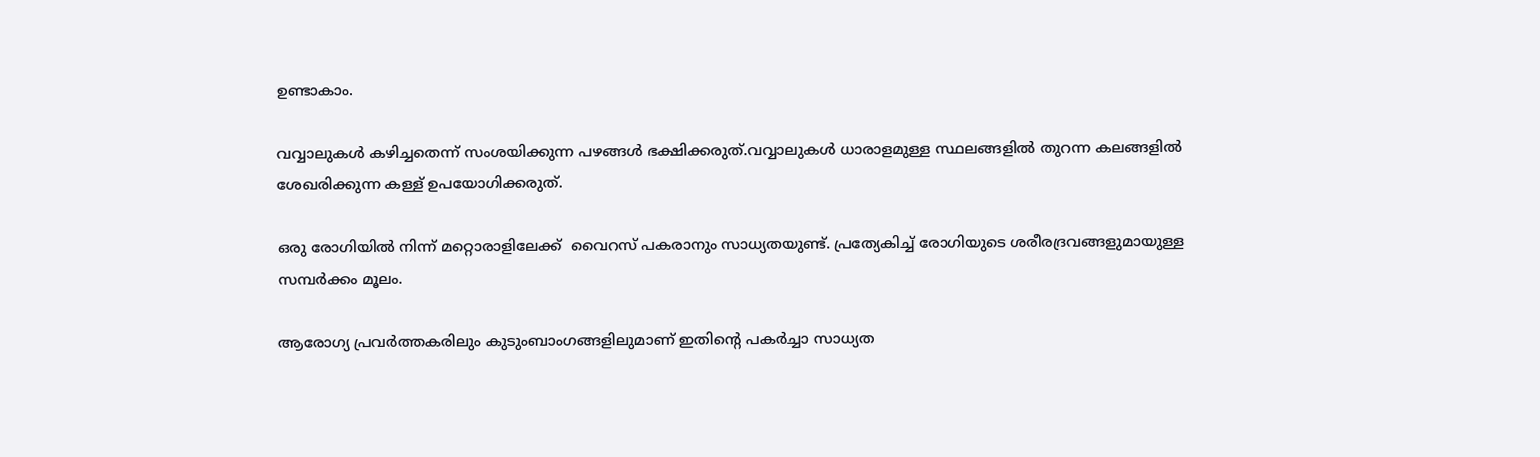ഉണ്ടാകാം.

വവ്വാലുകൾ കഴിച്ചതെന്ന് സംശയിക്കുന്ന പഴങ്ങൾ ഭക്ഷിക്കരുത്.വവ്വാലുകൾ ധാരാളമുള്ള സ്ഥലങ്ങളിൽ തുറന്ന കലങ്ങളിൽ ശേഖരിക്കുന്ന കള്ള് ഉപയോഗിക്കരുത്.

ഒരു രോഗിയിൽ നിന്ന് മറ്റൊരാളിലേക്ക്  വൈറസ് പകരാനും സാധ്യതയുണ്ട്. പ്രത്യേകിച്ച് രോഗിയുടെ ശരീരദ്രവങ്ങളുമായുള്ള സമ്പർക്കം മൂലം.

ആരോഗ്യ പ്രവർത്തകരിലും കുടുംബാംഗങ്ങളിലുമാണ് ഇതിന്റെ പകർച്ചാ സാധ്യത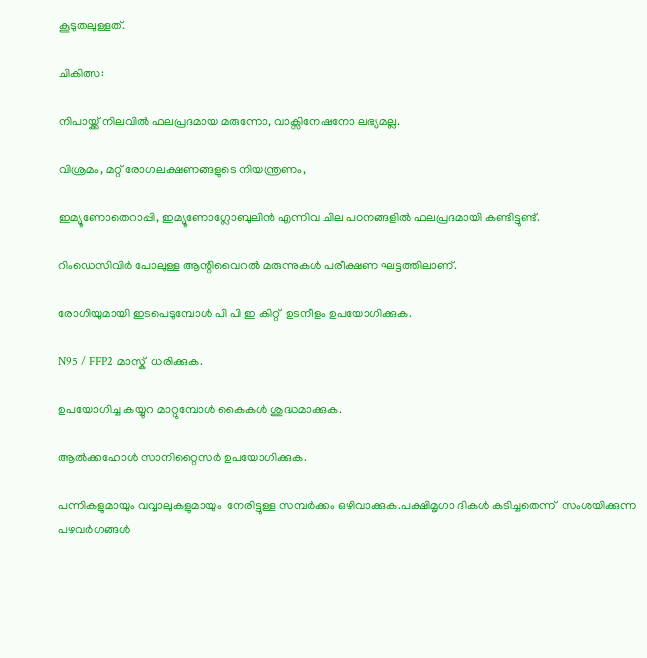കൂടുതലുള്ളത്.

ചികിത്സ:

നിപായ്ക്ക് നിലവിൽ ഫലപ്രദമായ മരുന്നോ, വാക്സിനേഷനോ ലഭ്യമല്ല.

വിശ്രമം, മറ്റ് രോഗലക്ഷണങ്ങളുടെ നിയന്ത്രണം,

ഇമ്യൂണോതെറാപ്പി, ഇമ്യൂണോഗ്ലോബുലിൻ എന്നിവ ചില പഠനങ്ങളിൽ ഫലപ്രദമായി കണ്ടിട്ടുണ്ട്.

റിംഡെസിവിർ പോലുള്ള ആന്റിവൈറൽ മരുന്നുകൾ പരീക്ഷണ ഘട്ടത്തിലാണ്.

രോഗിയുമായി ഇടപെടുമ്പോൾ പി പി ഇ കിറ്റ്  ഉടനീളം ഉപയോഗിക്കുക.

N95 / FFP2 മാസ്ക്  ധരിക്കുക.

ഉപയോഗിച്ച കയ്യുറ മാറ്റുമ്പോൾ കൈകൾ ശുദ്ധമാക്കുക.

ആൽക്കഹോൾ സാനിറ്റൈസർ ഉപയോഗിക്കുക.

പന്നികളുമായും വവ്വാലുകളുമായും  നേരിട്ടുള്ള സമ്പർക്കം ഒഴിവാക്കുക.പക്ഷിമൃഗാ ദികൾ കടിച്ചതെന്ന്  സംശയിക്കുന്ന പഴവർഗങ്ങൾ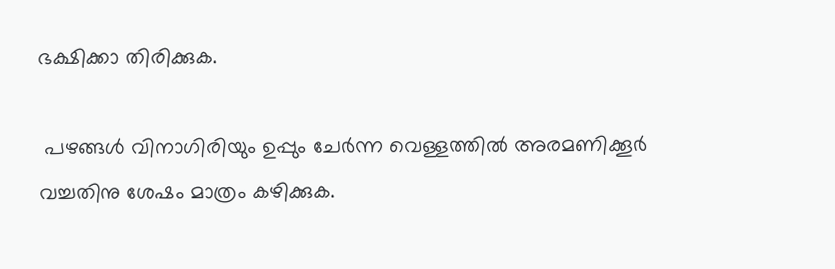ഭക്ഷിക്കാ തിരിക്കുക.

 പഴങ്ങൾ വിനാഗിരിയും ഉപ്പും ചേർന്ന വെള്ളത്തിൽ അരമണിക്കൂർ വച്ചതിനു ശേഷം മാത്രം കഴിക്കുക.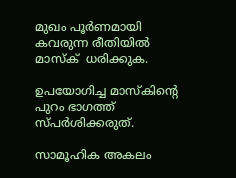മുഖം പൂർണമായി കവരുന്ന രീതിയിൽ മാസ്ക്  ധരിക്കുക.

ഉപയോഗിച്ച മാസ്കിന്റെ പുറം ഭാഗത്ത് സ്പർശിക്കരുത്.

സാമൂഹിക അകലം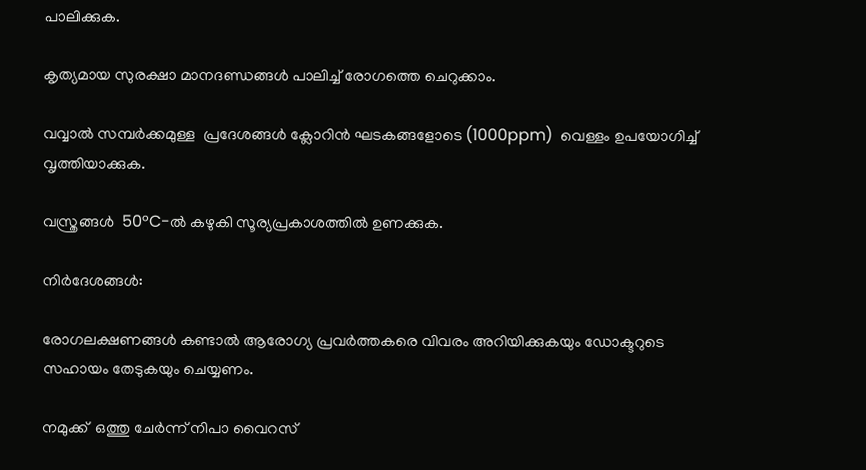പാലിക്കുക.

കൃത്യമായ സുരക്ഷാ മാനദണ്ഡങ്ങൾ പാലിച്ച്‌ രോഗത്തെ ചെറുക്കാം.

വവ്വാൽ സമ്പർക്കമുള്ള  പ്രദേശങ്ങൾ ക്ലോറിൻ ഘടകങ്ങളോടെ (1000ppm)  വെള്ളം ഉപയോഗിച്ച് വൃത്തിയാക്കുക.

വസ്ത്രങ്ങൾ  50°C-ൽ കഴുകി സൂര്യപ്രകാശത്തിൽ ഉണക്കുക.

നിർദേശങ്ങൾ:

രോഗലക്ഷണങ്ങൾ കണ്ടാൽ ആരോഗ്യ പ്രവർത്തകരെ വിവരം അറിയിക്കുകയും ഡോക്ടറുടെ സഹായം തേടുകയും ചെയ്യണം.

നമുക്ക്  ഒത്തു ചേർന്ന് നിപാ വൈറസ്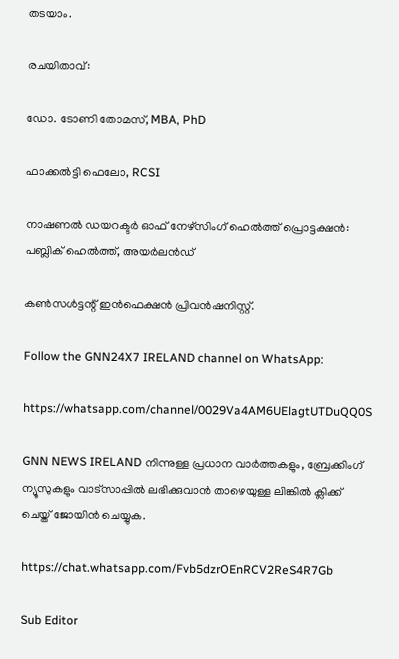തടയാം.

രചയിതാവ്:

ഡോ. ടോണി തോമസ്, MBA, PhD

ഫാക്കൽട്ടി ഫെലോ, RCSI

നാഷണൽ ഡയറക്ടർ ഓഫ് നേഴ്സിംഗ് ഹെൽത്ത് പ്രൊട്ടക്ഷൻ: പബ്ലിക് ഹെൽത്ത്, അയർലൻഡ്

കൺസൾട്ടന്റ് ഇൻഫെക്ഷൻ പ്രിവൻഷനിസ്റ്റ്.

Follow the GNN24X7 IRELAND channel on WhatsApp:

https://whatsapp.com/channel/0029Va4AM6UElagtUTDuQQ0S

GNN NEWS IRELAND നിന്നുള്ള പ്രധാന വാര്‍ത്തകളും, ബ്രേക്കിംഗ് ന്യൂസുകളും വാട്സാപ്പില്‍ ലഭിക്കുവാന്‍ താഴെയുള്ള ലിങ്കില്‍ ക്ലിക്ക് ചെയ്ത് ജോയിന്‍ ചെയ്യുക.

https://chat.whatsapp.com/Fvb5dzrOEnRCV2ReS4R7Gb

Sub Editor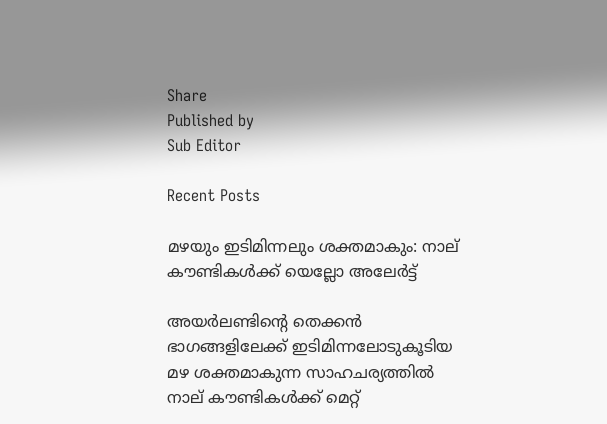Share
Published by
Sub Editor

Recent Posts

മഴയും ഇടിമിന്നലും ശക്തമാകും: നാല് കൗണ്ടികൾക്ക് യെല്ലോ അലേർട്ട്

അയർലണ്ടിന്റെ തെക്കൻ ഭാഗങ്ങളിലേക്ക് ഇടിമിന്നലോടുകൂടിയ മഴ ശക്തമാകുന്ന സാഹചര്യത്തിൽ നാല് കൗണ്ടികൾക്ക് മെറ്റ്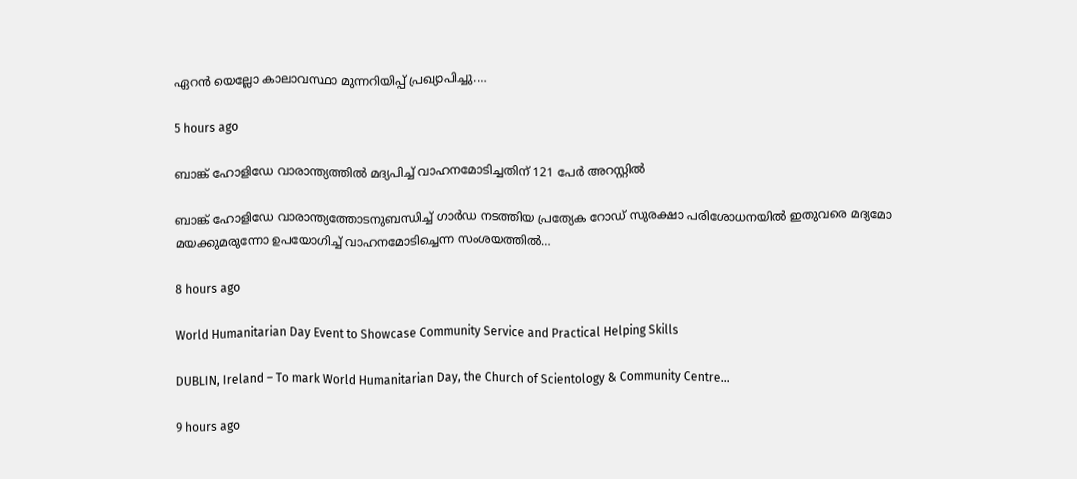ഏറൻ യെല്ലോ കാലാവസ്ഥാ മുന്നറിയിപ്പ് പ്രഖ്യാപിച്ചു.…

5 hours ago

ബാങ്ക് ഹോളിഡേ വാരാന്ത്യത്തിൽ മദ്യപിച്ച് വാഹനമോടിച്ചതിന് 121 പേർ അറസ്റ്റിൽ

ബാങ്ക് ഹോളിഡേ വാരാന്ത്യത്തോടനുബന്ധിച്ച് ഗാർഡ നടത്തിയ പ്രത്യേക റോഡ് സുരക്ഷാ പരിശോധനയിൽ ഇതുവരെ മദ്യമോ മയക്കുമരുന്നോ ഉപയോഗിച്ച് വാഹനമോടിച്ചെന്ന സംശയത്തിൽ…

8 hours ago

World Humanitarian Day Event to Showcase Community Service and Practical Helping Skills

DUBLIN, Ireland – To mark World Humanitarian Day, the Church of Scientology & Community Centre…

9 hours ago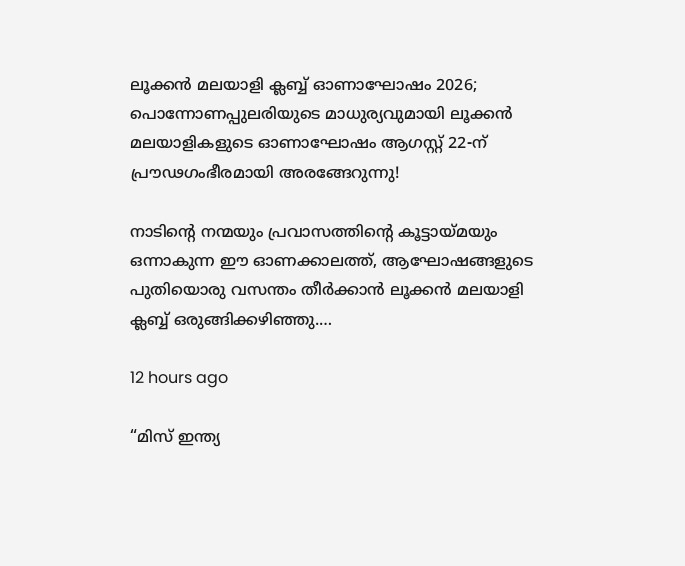ലൂക്കൻ മലയാളി ക്ലബ്ബ് ഓണാഘോഷം 2026; പൊന്നോണപ്പുലരിയുടെ മാധുര്യവുമായി ലൂക്കൻ മലയാളികളുടെ ഓണാഘോഷം ആഗസ്റ്റ് 22-ന് പ്രൗഢഗംഭീരമായി അരങ്ങേറുന്നു!

നാടിന്റെ നന്മയും പ്രവാസത്തിന്റെ കൂട്ടായ്മയും ഒന്നാകുന്ന ഈ ഓണക്കാലത്ത്, ആഘോഷങ്ങളുടെ പുതിയൊരു വസന്തം തീർക്കാൻ ലൂക്കൻ മലയാളി ക്ലബ്ബ് ഒരുങ്ങിക്കഴിഞ്ഞു.…

12 hours ago

“മിസ് ഇന്ത്യ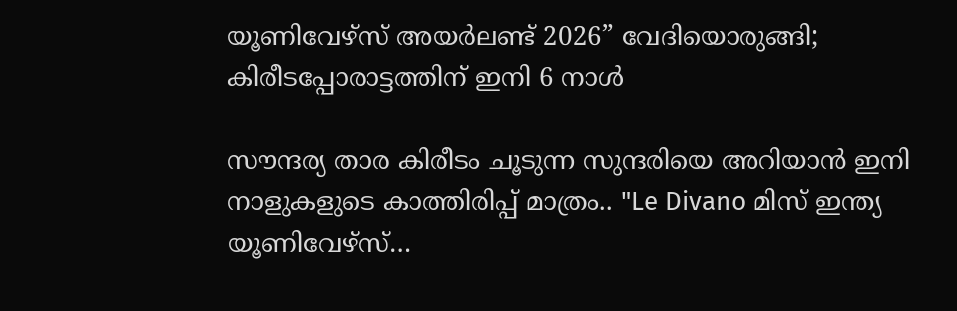യൂണിവേഴ്സ് അയർലണ്ട് 2026” വേദിയൊരുങ്ങി; കിരീടപ്പോരാട്ടത്തിന് ഇനി 6 നാൾ

സൗന്ദര്യ താര കിരീടം ചൂടുന്ന സുന്ദരിയെ അറിയാൻ ഇനി നാളുകളുടെ കാത്തിരിപ്പ് മാത്രം.. "Le Divano മിസ് ഇന്ത്യ യൂണിവേഴ്സ്…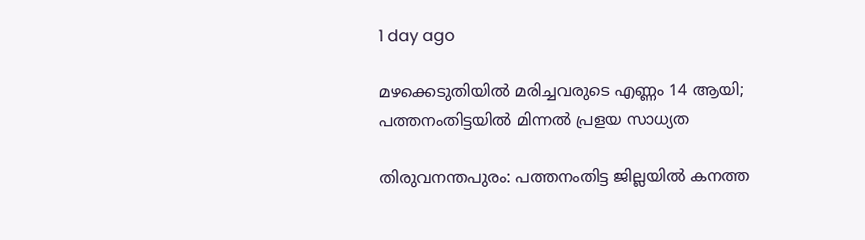1 day ago

മഴക്കെടുതിയിൽ മരിച്ചവരുടെ എണ്ണം 14 ആയി; പത്തനംതിട്ടയിൽ മിന്നൽ പ്രളയ സാധ്യത

തിരുവനന്തപുരം: പത്തനംതിട്ട ജില്ലയിൽ കനത്ത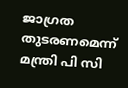ജാഗ്രത തുടരണമെന്ന് മന്ത്രി പി സി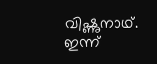വിഷ്ണുനാഥ്. ഇന്ന്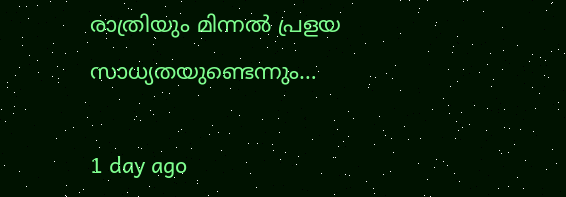രാത്രിയും മിന്നൽ പ്രളയ സാധ്യതയുണ്ടെന്നും…

1 day ago